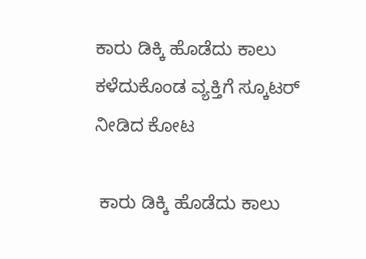ಕಾರು ಡಿಕ್ಕಿ ಹೊಡೆದು ಕಾಲು ಕಳೆದುಕೊಂಡ ವ್ಯಕ್ತಿಗೆ ಸ್ಕೂಟರ್ ನೀಡಿದ ಕೋಟ

 ಕಾರು ಡಿಕ್ಕಿ ಹೊಡೆದು ಕಾಲು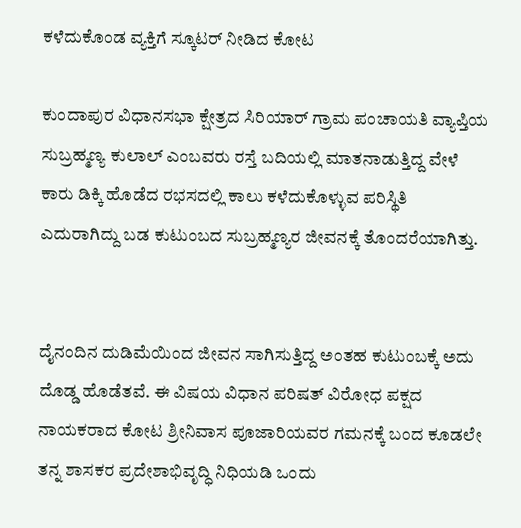ಕಳೆದುಕೊಂಡ ವ್ಯಕ್ತಿಗೆ ಸ್ಕೂಟರ್ ನೀಡಿದ ಕೋಟ

ಕುಂದಾಪುರ ವಿಧಾನಸಭಾ ಕ್ಷೇತ್ರದ ಸಿರಿಯಾರ್ ಗ್ರಾಮ ಪಂಚಾಯತಿ ವ್ಯಾಪ್ತಿಯ ಸುಬ್ರಹ್ಮಣ್ಯ ಕುಲಾಲ್ ಎಂಬವರು ರಸ್ತೆ ಬದಿಯಲ್ಲಿ ಮಾತನಾಡುತ್ತಿದ್ದ ವೇಳೆ ಕಾರು ಡಿಕ್ಕಿ ಹೊಡೆದ ರಭಸದಲ್ಲಿ ಕಾಲು ಕಳೆದುಕೊಳ್ಳುವ ಪರಿಸ್ಥಿತಿ ಎದುರಾಗಿದ್ದು ಬಡ ಕುಟುಂಬದ ಸುಬ್ರಹ್ಮಣ್ಯರ ಜೀವನಕ್ಕೆ ತೊಂದರೆಯಾಗಿತ್ತು.


ದೈನಂದಿನ ದುಡಿಮೆಯಿಂದ ಜೀವನ ಸಾಗಿಸುತ್ತಿದ್ದ ಅಂತಹ ಕುಟುಂಬಕ್ಕೆ ಅದು ದೊಡ್ಡ ಹೊಡೆತವೆ. ಈ ವಿಷಯ ವಿಧಾನ ಪರಿಷತ್ ವಿರೋಧ ಪಕ್ಷದ ನಾಯಕರಾದ ಕೋಟ ಶ್ರೀನಿವಾಸ ಪೂಜಾರಿಯವರ ಗಮನಕ್ಕೆ ಬಂದ ಕೂಡಲೇ ತನ್ನ ಶಾಸಕರ ಪ್ರದೇಶಾಭಿವೃದ್ಧಿ ನಿಧಿಯಡಿ ಒಂದು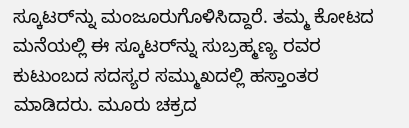ಸ್ಕೂಟರ್‌ನ್ನು ಮಂಜೂರುಗೊಳಿಸಿದ್ದಾರೆ. ತಮ್ಮ ಕೋಟದ ಮನೆಯಲ್ಲಿ ಈ ಸ್ಕೂಟರ್‌ನ್ನು ಸುಬ್ರಹ್ಮಣ್ಯ ರವರ ಕುಟುಂಬದ ಸದಸ್ಯರ‌ ಸಮ್ಮುಖದಲ್ಲಿ ಹಸ್ತಾಂತರ ಮಾಡಿದರು. ಮೂರು ಚಕ್ರದ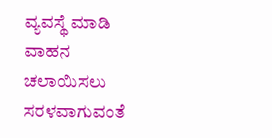ವ್ಯವಸ್ಥೆ ಮಾಡಿ ವಾಹನ ಚಲಾಯಿಸಲು ಸರಳವಾಗುವಂತೆ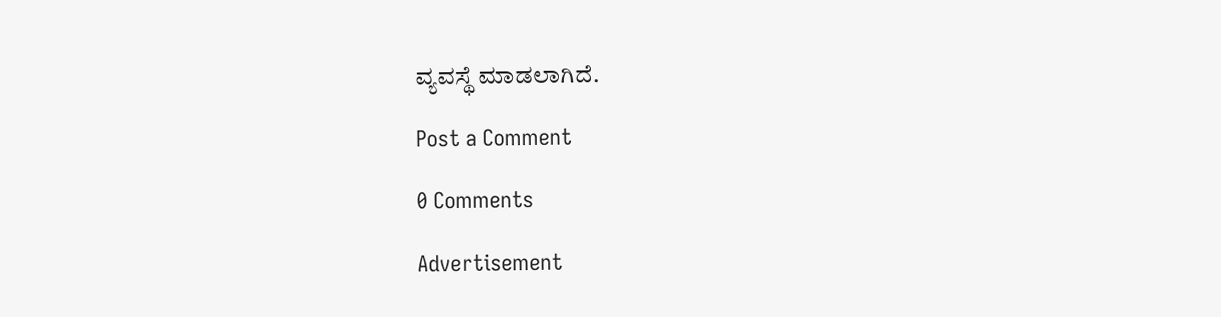ವ್ಯವಸ್ಥೆ ಮಾಡಲಾಗಿದೆ.

Post a Comment

0 Comments

Advertisement